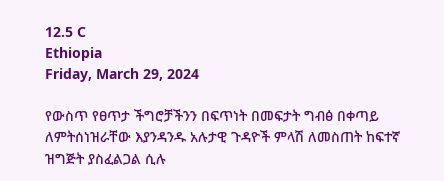12.5 C
Ethiopia
Friday, March 29, 2024

የውስጥ የፀጥታ ችግሮቻችንን በፍጥነት በመፍታት ግብፅ በቀጣይ ለምትሰነዝራቸው እያንዳንዱ አሉታዊ ጉዳዮች ምላሽ ለመስጠት ከፍተኛ ዝግጅት ያስፈልጋል ሲሉ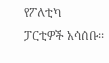የፖለቲካ ፓርቲዎች አሳሰቡ፡፡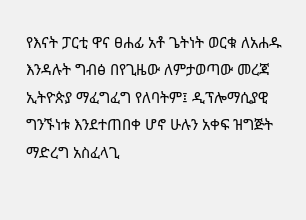የእናት ፓርቲ ዋና ፀሐፊ አቶ ጌትነት ወርቁ ለአሐዱ እንዳሉት ግብፅ በየጊዜው ለምታወጣው መረጃ ኢትዮጵያ ማፈግፈግ የለባትም፤ ዲፕሎማሲያዊ ግንኙነቱ እንደተጠበቀ ሆኖ ሁሉን አቀፍ ዝግጅት ማድረግ አስፈላጊ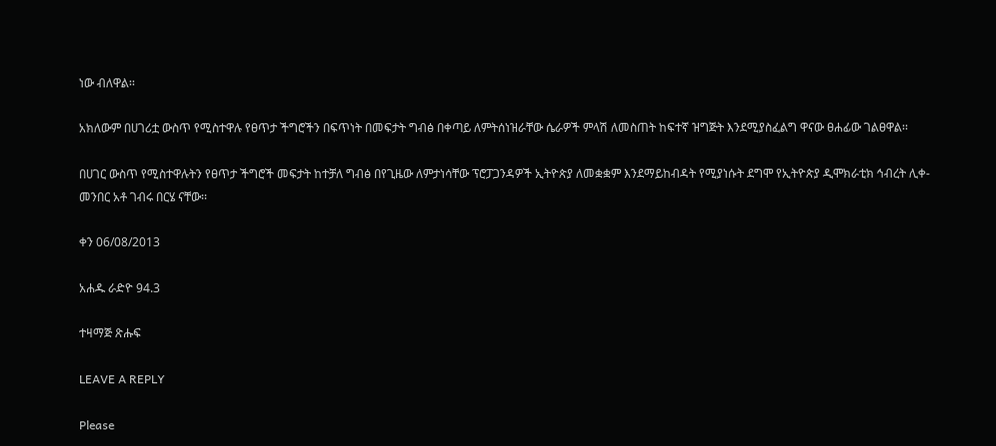ነው ብለዋል፡፡

አክለውም በሀገሪቷ ውስጥ የሚስተዋሉ የፀጥታ ችግሮችን በፍጥነት በመፍታት ግብፅ በቀጣይ ለምትሰነዝራቸው ሴራዎች ምላሽ ለመስጠት ከፍተኛ ዝግጅት እንደሚያስፈልግ ዋናው ፀሐፊው ገልፀዋል፡፡

በሀገር ውስጥ የሚስተዋሉትን የፀጥታ ችግሮች መፍታት ከተቻለ ግብፅ በየጊዜው ለምታነሳቸው ፕሮፓጋንዳዎች ኢትዮጵያ ለመቋቋም እንደማይከብዳት የሚያነሱት ደግሞ የኢትዮጵያ ዲሞክራቲክ ኅብረት ሊቀ-መንበር አቶ ገብሩ በርሄ ናቸው፡፡

ቀን 06/08/2013

አሐዱ ራድዮ 94.3

ተዛማጅ ጽሑፍ

LEAVE A REPLY

Please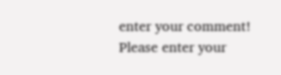enter your comment!
Please enter your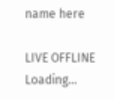name here

LIVE OFFLINE
Loading...